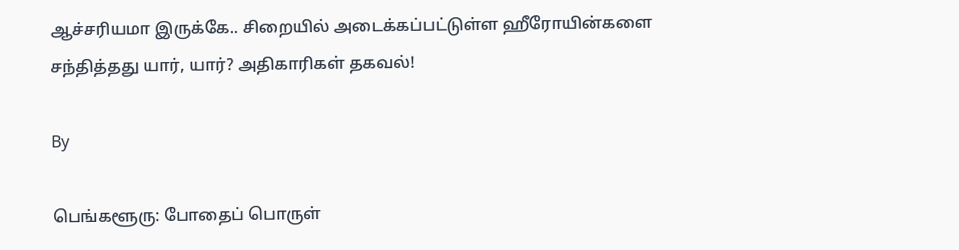ஆச்சரியமா இருக்கே.. சிறையில் அடைக்கப்பட்டுள்ள ஹீரோயின்களை சந்தித்தது யார், யார்? அதிகாரிகள் தகவல்!

By

பெங்களூரு: போதைப் பொருள்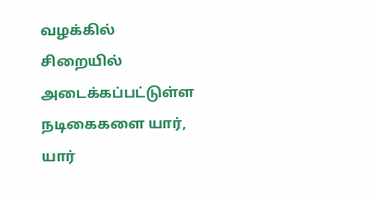வழக்கில் சிறையில் அடைக்கப்பட்டுள்ள நடிகைகளை யார், யார்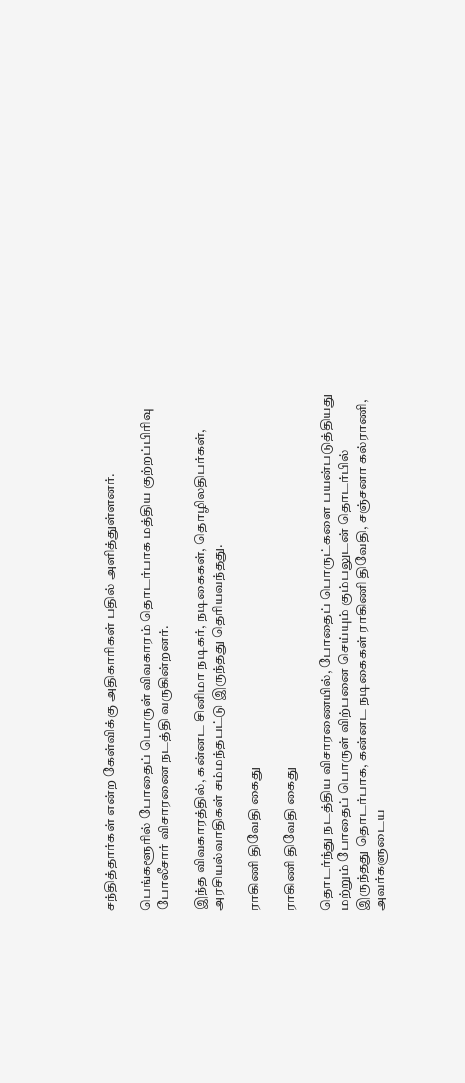சந்தித்தார்கள் என்ற கேள்விக்கு அதிகாரிகள் பதில் அளித்துள்ளனர்.

பெங்களூரில் போதைப் பொருள் விவகாரம் தொடர்பாக மத்திய குற்றப்பிரிவு போலீசார் விசாரணை நடத்தி வருகின்றனர்.

இந்த விவகாரத்தில், கன்னட சினிமா நடிகர், நடிகைகள், தொழிலதிபர்கள், அரசியல்வாதிகள் சம்மந்தபட்டு இருந்தது தெரியவந்தது.

ராகிணி திவேதி கைது

ராகிணி திவேதி கைது

தொடர்ந்து நடத்திய விசாரணையில், போதைப் பொருட்களை பயன்படுத்தியது மற்றும் போதைப் பொருள் விற்பனை செய்யும் கும்பலுடன் தொடர்பில் இருந்தது தொடர்பாக, கன்னட நடிகைகள் ராகிணி திவேதி, சஞ்சனா கல்ராணி, அவர்களுடைய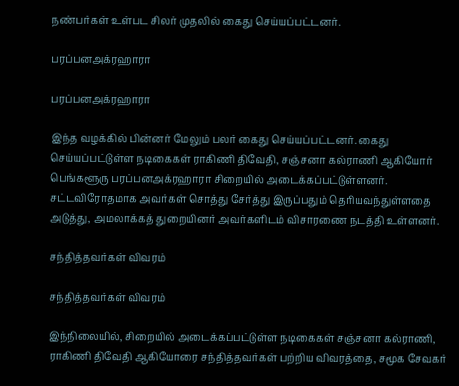நண்பர்கள் உள்பட சிலர் முதலில் கைது செய்யப்பட்டனர்.

பரப்பனஅக்ரஹாரா

பரப்பனஅக்ரஹாரா

இந்த வழக்கில் பின்னர் மேலும் பலர் கைது செய்யப்பட்டனர். கைது செய்யப்பட்டுள்ள நடிகைகள் ராகிணி திவேதி, சஞ்சனா கல்ராணி ஆகியோர் பெங்களூரு பரப்பனஅக்ரஹாரா சிறையில் அடைக்கப்பட்டுள்ளனர். சட்டவிரோதமாக அவர்கள் சொத்து சேர்த்து இருப்பதும் தெரியவந்துள்ளதை அடுத்து, அமலாக்கத் துறையினர் அவர்களிடம் விசாரணை நடத்தி உள்ளனர்.

சந்தித்தவர்கள் விவரம்

சந்தித்தவர்கள் விவரம்

இந்நிலையில், சிறையில் அடைக்கப்பட்டுள்ள நடிகைகள் சஞ்சனா கல்ராணி, ராகிணி திவேதி ஆகியோரை சந்தித்தவர்கள் பற்றிய விவரத்தை, சமூக சேவகர்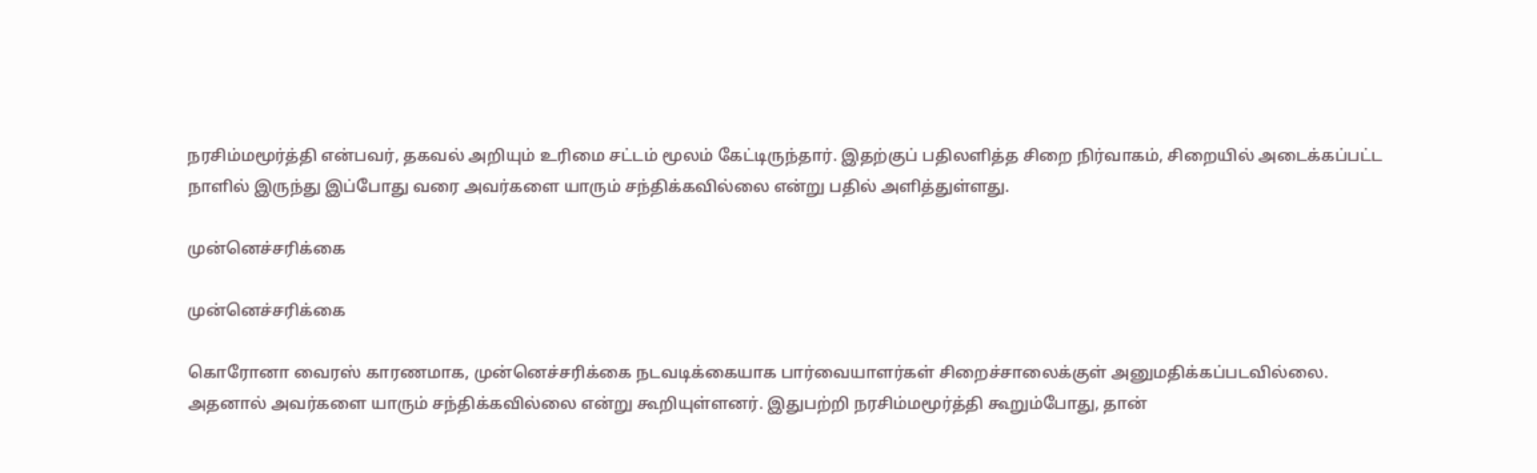நரசிம்மமூர்த்தி என்பவர், தகவல் அறியும் உரிமை சட்டம் மூலம் கேட்டிருந்தார். இதற்குப் பதிலளித்த சிறை நிர்வாகம், சிறையில் அடைக்கப்பட்ட நாளில் இருந்து இப்போது வரை அவர்களை யாரும் சந்திக்கவில்லை என்று பதில் அளித்துள்ளது.

முன்னெச்சரிக்கை

முன்னெச்சரிக்கை

கொரோனா வைரஸ் காரணமாக, முன்னெச்சரிக்கை நடவடிக்கையாக பார்வையாளர்கள் சிறைச்சாலைக்குள் அனுமதிக்கப்படவில்லை. அதனால் அவர்களை யாரும் சந்திக்கவில்லை என்று கூறியுள்ளனர். இதுபற்றி நரசிம்மமூர்த்தி கூறும்போது, தான்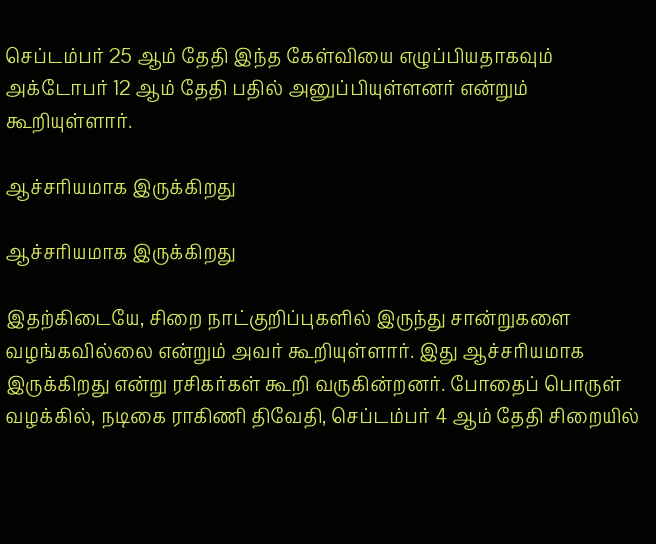செப்டம்பர் 25 ஆம் தேதி இந்த கேள்வியை எழுப்பியதாகவும் அக்டோபர் 12 ஆம் தேதி பதில் அனுப்பியுள்ளனர் என்றும் கூறியுள்ளார்.

ஆச்சரியமாக இருக்கிறது

ஆச்சரியமாக இருக்கிறது

இதற்கிடையே, சிறை நாட்குறிப்புகளில் இருந்து சான்றுகளை வழங்கவில்லை என்றும் அவர் கூறியுள்ளார். இது ஆச்சரியமாக இருக்கிறது என்று ரசிகர்கள் கூறி வருகின்றனர். போதைப் பொருள் வழக்கில், நடிகை ராகிணி திவேதி, செப்டம்பர் 4 ஆம் தேதி சிறையில்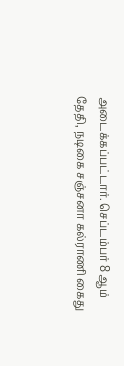அடைக்கப்பட்டார். செப்டம்பர் 8 ஆம் தேதி, நடிகை சஞ்சனா கல்ராணி கைது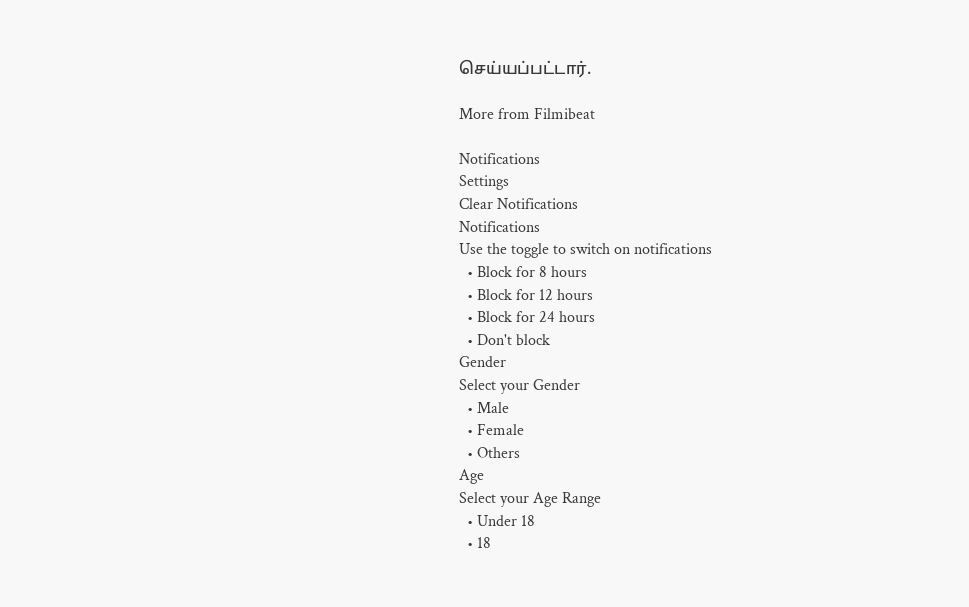செய்யப்பட்டார்.

More from Filmibeat

Notifications
Settings
Clear Notifications
Notifications
Use the toggle to switch on notifications
  • Block for 8 hours
  • Block for 12 hours
  • Block for 24 hours
  • Don't block
Gender
Select your Gender
  • Male
  • Female
  • Others
Age
Select your Age Range
  • Under 18
  • 18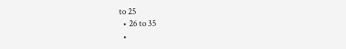to 25
  • 26 to 35
  •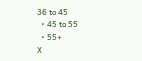36 to 45
  • 45 to 55
  • 55+
X